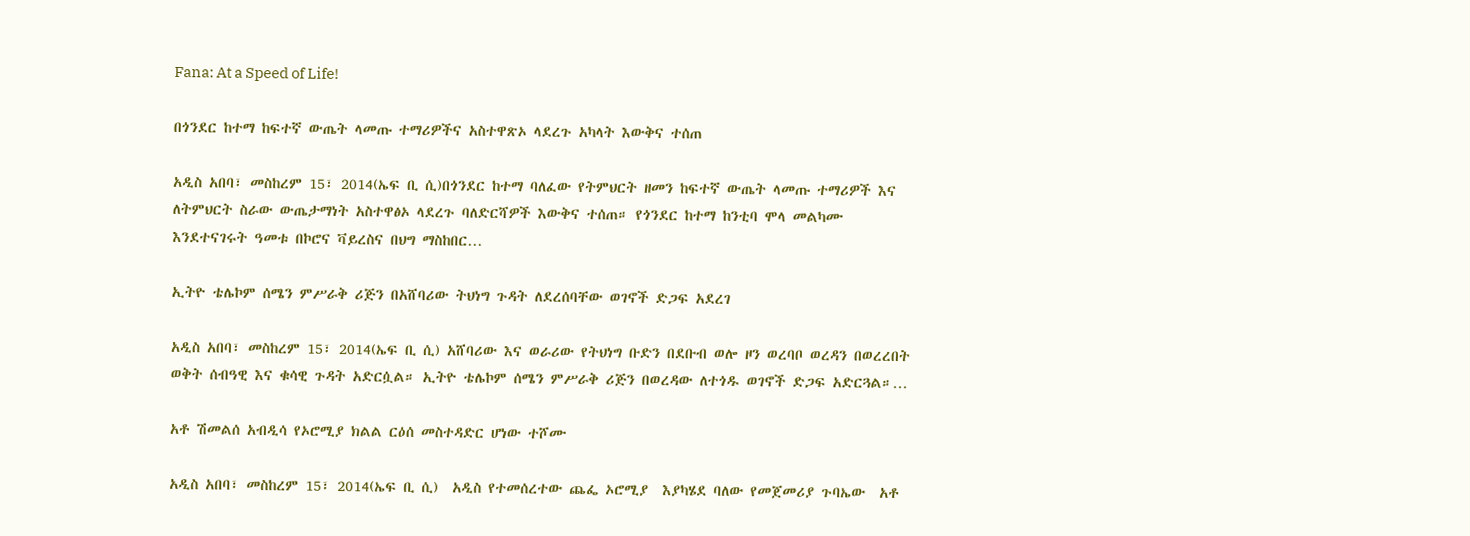Fana: At a Speed of Life!

በጎንደር ከተማ ከፍተኛ ውጤት ላመጡ ተማሪዎችና አስተዋጽኦ ላደረጉ አካላት እውቅና ተሰጠ

አዲስ አበባ፣ መስከረም 15፣ 2014(ኤፍ ቢ ሲ)በጎንደር ከተማ ባለፈው የትምህርት ዘመን ከፍተኛ ውጤት ላመጡ ተማሪዎች እና ለትምህርት ስራው ውጤታማነት አስተዋፅኦ ላደረጉ ባለድርሻዎች እውቅና ተሰጠ። የጎንደር ከተማ ከንቲባ ሞላ መልካሙ እንደተናገሩት ዓመቱ በኮሮና ቫይረስና በህግ ማስከበር…

ኢትዮ ቴሌኮም ሰሜን ምሥራቅ ሪጅን በአሸባሪው ትህነግ ጉዳት ለደረሰባቸው ወገኖች ድጋፍ አደረገ

አዲስ አበባ፣ መስከረም 15፣ 2014(ኤፍ ቢ ሲ) አሸባሪው እና ወራሪው የትህነግ ቡድን በደቡብ ወሎ ዞን ወረባቦ ወረዳን በወረረበት ወቅት ሰብዓዊ እና ቁሳዊ ጉዳት አድርሷል። ኢትዮ ቴሌኮም ሰሜን ምሥራቅ ሪጅን በወረዳው ለተጎዱ ወገኖች ድጋፍ አድርጓል።…

አቶ ሽመልሰ አብዲሳ የኦሮሚያ ክልል ርዕሰ መስተዳድር ሆነው ተሾሙ

አዲስ አበባ፣ መስከረም 15፣ 2014(ኤፍ ቢ ሲ)  አዲስ የተመሰረተው ጨፌ ኦሮሚያ  እያካሄደ ባለው የመጀመሪያ ጉባኤው  አቶ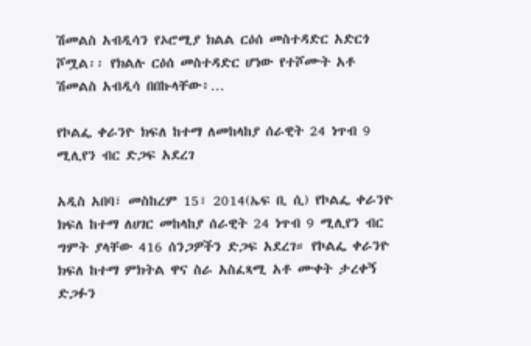ሽመልስ አብዲሳን የኦሮሚያ ክልል ርዕሰ መስተዳድር አድርጎ  ሾሟል፡፡ የክልሉ ርዕሰ መስተዳድር ሆነው የተሾሙት አቶ ሽመልስ አብዲሳ በበኩላቸው፥…

የኮልፌ ቀራንዮ ክፍለ ከተማ ለመከላከያ ሰራዊት 24 ነጥብ 9 ሚሊየን ብር ድጋፍ አደረገ

አዲስ አበባ፣ መስከረም 15፣ 2014(ኤፍ ቢ ሲ) የኮልፌ ቀራንዮ ክፍለ ከተማ ለሀገር መከላከያ ሰራዊት 24 ነጥብ 9 ሚሊየን ብር ግምት ያላቸው 416 ሰንጋዎችን ድጋፍ አደረገ። የኮልፌ ቀራንዮ ክፍለ ከተማ ምክትል ዋና ስራ አስፈጻሚ አቶ ሙቀት ታረቀኝ ድጋፉን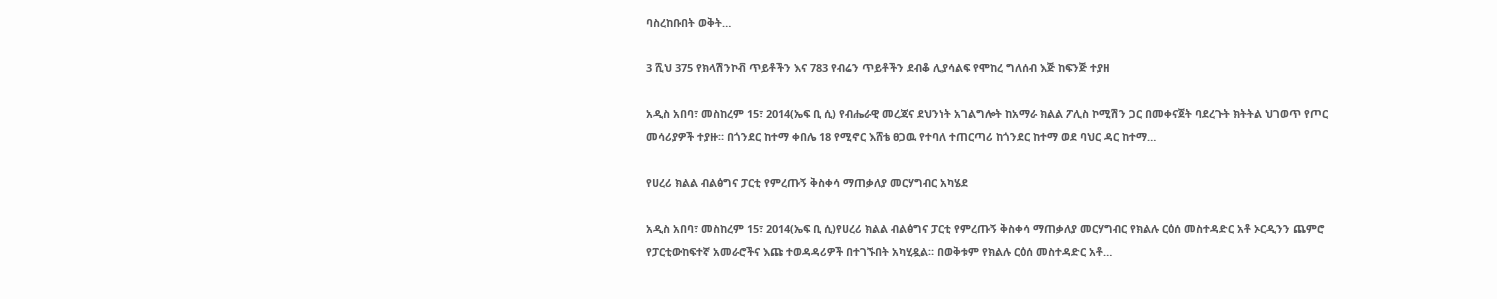ባስረከቡበት ወቅት…

3 ሺህ 375 የክላሽንኮቭ ጥይቶችን እና 783 የብሬን ጥይቶችን ደብቆ ሊያሳልፍ የሞከረ ግለሰብ እጅ ከፍንጅ ተያዘ

አዲስ አበባ፣ መስከረም 15፣ 2014(ኤፍ ቢ ሲ) የብሔራዊ መረጃና ደህንነት አገልግሎት ከአማራ ክልል ፖሊስ ኮሚሽን ጋር በመቀናጀት ባደረጉት ክትትል ህገወጥ የጦር መሳሪያዎች ተያዙ። በጎንደር ከተማ ቀበሌ 18 የሚኖር እሸቴ ፀጋዉ የተባለ ተጠርጣሪ ከጎንደር ከተማ ወደ ባህር ዳር ከተማ…

የሀረሪ ክልል ብልፅግና ፓርቲ የምረጡኝ ቅስቀሳ ማጠቃለያ መርሃግብር አካሄደ

አዲስ አበባ፣ መስከረም 15፣ 2014(ኤፍ ቢ ሲ)የሀረሪ ክልል ብልፅግና ፓርቲ የምረጡኝ ቅስቀሳ ማጠቃለያ መርሃግብር የክልሉ ርዕሰ መስተዳድር አቶ ኦርዲንን ጨምሮ የፓርቲውከፍተኛ አመራሮችና እጩ ተወዳዳሪዎች በተገኙበት አካሂዷል። በወቅቱም የክልሉ ርዕሰ መስተዳድር አቶ…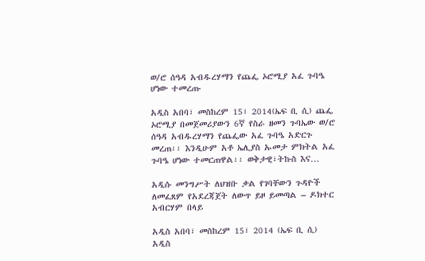ወ/ሮ ሰዓዳ አብዱረሃማን የጨፌ ኦሮሚያ አፈ ጉባዔ ሆነው ተመረጡ

አዲስ አበባ፣ መስከረም 15፣ 2014(ኤፍ ቢ ሲ) ጨፌ ኦሮሚያ በመጀመሪያውን 6ኛ የስራ ዘመን ጉባኤው ወ/ሮ ሰዓዳ አብዱረሃማን የጨፌው አፈ ጉባዔ አድርጉ መረጠ፡፡ እንዲሁም አቶ ኤሊያስ ኡመታ ምክትል አፈ ጉባዔ ሆነው ተመርጠዋል፡፡ ወቅታዊ፣ትኩስ እና…

አዲሱ መንግሥት ለህዝቡ ቃል የገባቸውን ጉዳዮች ለመፈጸም የአደረጃጀት ለውጥ ይዞ ይመጣል – ዶክተር አብርሃም በላይ

አዲስ አበባ፣ መስከረም 15፣ 2014 (ኤፍ ቢ ሲ) አዲስ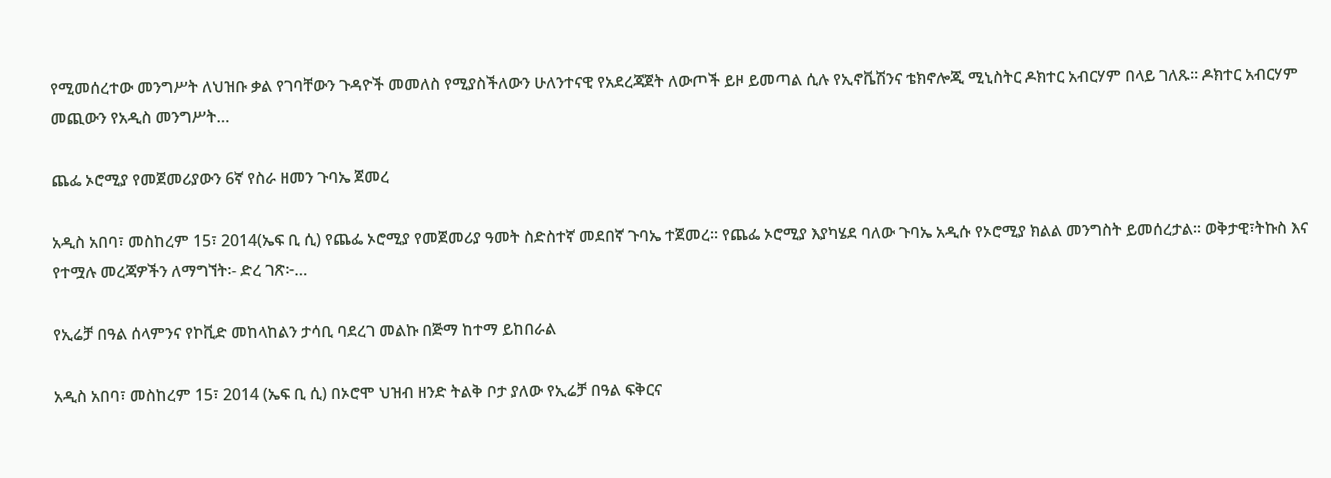የሚመሰረተው መንግሥት ለህዝቡ ቃል የገባቸውን ጉዳዮች መመለስ የሚያስችለውን ሁለንተናዊ የአደረጃጀት ለውጦች ይዞ ይመጣል ሲሉ የኢኖቬሽንና ቴክኖሎጂ ሚኒስትር ዶክተር አብርሃም በላይ ገለጹ፡፡ ዶክተር አብርሃም መጪውን የአዲስ መንግሥት…

ጨፌ ኦሮሚያ የመጀመሪያውን 6ኛ የስራ ዘመን ጉባኤ ጀመረ

አዲስ አበባ፣ መስከረም 15፣ 2014(ኤፍ ቢ ሲ) የጨፌ ኦሮሚያ የመጀመሪያ ዓመት ስድስተኛ መደበኛ ጉባኤ ተጀመረ፡፡ የጨፌ ኦሮሚያ እያካሄደ ባለው ጉባኤ አዲሱ የኦሮሚያ ክልል መንግስት ይመሰረታል፡፡ ወቅታዊ፣ትኩስ እና የተሟሉ መረጃዎችን ለማግኘት፡- ድረ ገጽ፦…

የኢሬቻ በዓል ሰላምንና የኮቪድ መከላከልን ታሳቢ ባደረገ መልኩ በጅማ ከተማ ይከበራል

አዲስ አበባ፣ መስከረም 15፣ 2014 (ኤፍ ቢ ሲ) በኦሮሞ ህዝብ ዘንድ ትልቅ ቦታ ያለው የኢሬቻ በዓል ፍቅርና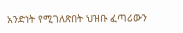አንድነት የሚገለጽበት ህዝቡ ፈጣሪውን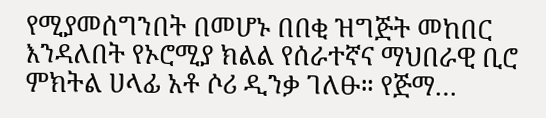የሚያመሰግንበት በመሆኑ በበቂ ዝግጅት መከበር እንዳለበት የኦሮሚያ ክልል የሰራተኛና ማህበራዊ ቢሮ ምክትል ሀላፊ አቶ ሶሪ ዲንቃ ገለፁ። የጅማ…